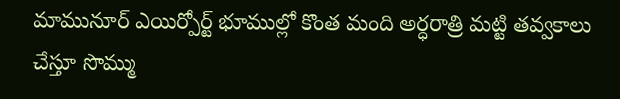మామునూర్ ఎయిర్పోర్ట్ భూముల్లో కొంత మంది అర్ధరాత్రి మట్టి తవ్వకాలు చేస్తూ సొమ్ము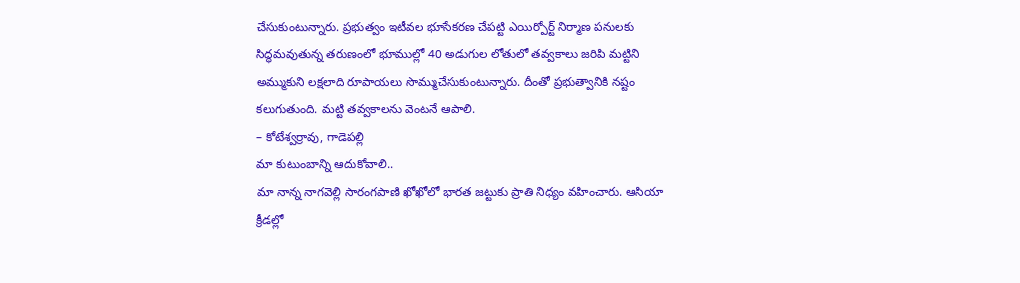చేసుకుంటున్నారు. ప్రభుత్వం ఇటీవల భూసేకరణ చేపట్టి ఎయిర్పోర్ట్ నిర్మాణ పనులకు సిద్ధమవుతున్న తరుణంలో భూముల్లో 40 అడుగుల లోతులో తవ్వకాలు జరిపి మట్టిని అమ్ముకుని లక్షలాది రూపాయలు సొమ్ముచేసుకుంటున్నారు. దీంతో ప్రభుత్వానికి నష్టం కలుగుతుంది. మట్టి తవ్వకాలను వెంటనే ఆపాలి.
– కోటేశ్వర్రావు, గాడెపల్లి
మా కుటుంబాన్ని ఆదుకోవాలి..
మా నాన్న నాగవెల్లి సారంగపాణి ఖోఖోలో భారత జట్టుకు ప్రాతి నిధ్యం వహించారు. ఆసియా క్రీడల్లో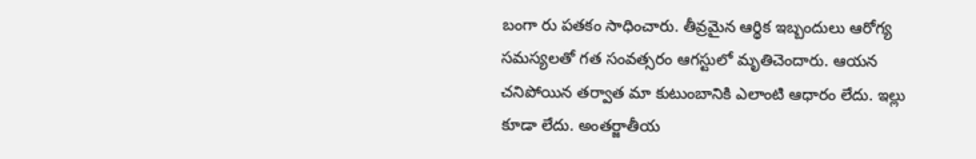బంగా రు పతకం సాధించారు. తీవ్రమైన ఆర్థిక ఇబ్బందులు ఆరోగ్య సమస్యలతో గత సంవత్సరం ఆగస్టులో మృతిచెందారు. ఆయన చనిపోయిన తర్వాత మా కుటుంబానికి ఎలాంటి ఆధారం లేదు. ఇల్లు కూడా లేదు. అంతర్జాతీయ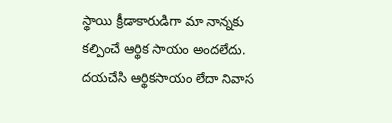స్థాయి క్రీడాకారుడిగా మా నాన్నకు కల్పించే ఆర్థిక సాయం అందలేదు. దయచేసి ఆర్థికసాయం లేదా నివాస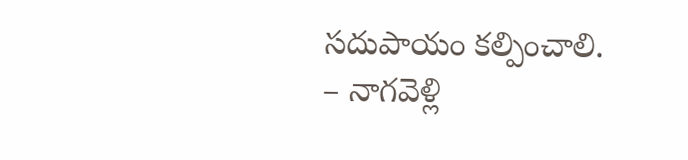సదుపాయం కల్పించాలి.
– నాగవెళ్లి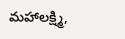మహాలక్ష్మి,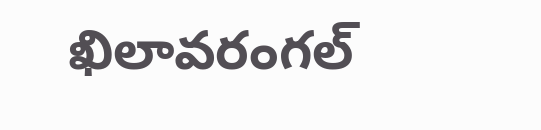ఖిలావరంగల్